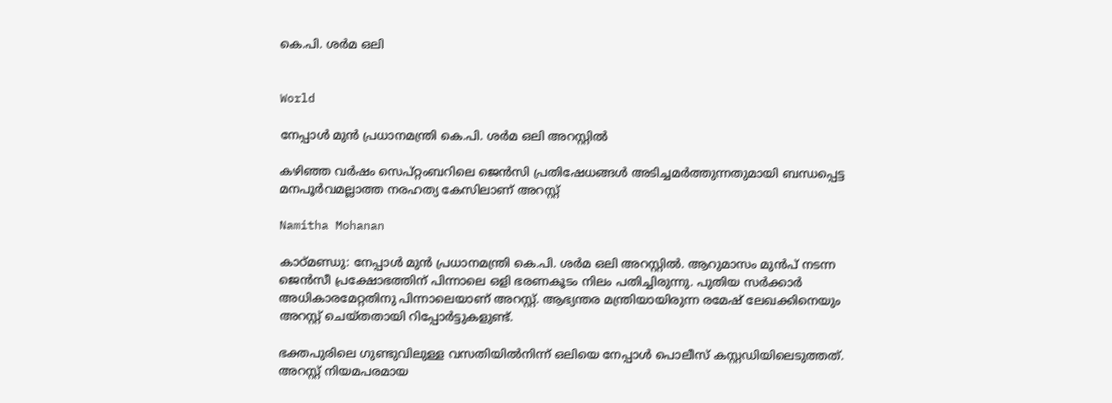കെ.പി. ശർമ ഒലി


World

നേപ്പാൾ മുൻ പ്രധാനമന്ത്രി കെ.പി. ശർമ ഒലി അറസ്റ്റിൽ

കഴിഞ്ഞ വർഷം സെപ്റ്റംബറിലെ ജെൻസി പ്രതിഷേധങ്ങൾ അടിച്ചമർത്തുന്നതുമായി ബന്ധപ്പെട്ട മനപൂർവമല്ലാത്ത നരഹത്യ കേസിലാണ് അറസ്റ്റ്

Namitha Mohanan

കാഠ്മണ്ഡു: നേപ്പാൾ മുൻ പ്രധാനമന്ത്രി കെ.പി. ശർമ ഒലി അറസ്റ്റിൽ. ആറുമാസം മുൻപ് നടന്ന ജെൻസീ പ്രക്ഷോഭത്തിന് പിന്നാലെ ഒളി ഭരണകൂടം നിലം പതിച്ചിരുന്നു. പുതിയ സർക്കാർ അധികാരമേറ്റതിനു പിന്നാലെയാണ് അറസ്റ്റ്. ആഭ്യന്തര മന്ത്രിയായിരുന്ന രമേഷ് ലേഖക്കിനെയും അറസ്റ്റ് ചെയ്തതായി റിപ്പോർട്ടുകളുണ്ട്.

ഭക്തപുരിലെ ഗുണ്ടുവിലുള്ള വസതിയിൽനിന്ന് ഒലിയെ നേപ്പാൾ പൊലീസ് കസ്റ്റഡിയിലെടുത്തത്. അറസ്റ്റ് നിയമപരമായ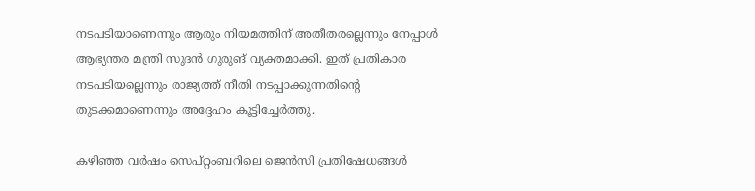നടപടിയാണെന്നും ആരും നിയമത്തിന് അതീതരല്ലെന്നും നേപ്പാൾ ആഭ്യന്തര മന്ത്രി സുദൻ ഗുരുങ് വ്യക്തമാക്കി. ഇത് പ്രതികാര നടപടിയല്ലെന്നും രാജ്യത്ത് നീതി നടപ്പാക്കുന്നതിന്‍റെ തുടക്കമാണെന്നും അദ്ദേഹം കൂട്ടിച്ചേർത്തു.

കഴിഞ്ഞ വർഷം സെപ്റ്റംബറിലെ ജെൻസി പ്രതിഷേധങ്ങൾ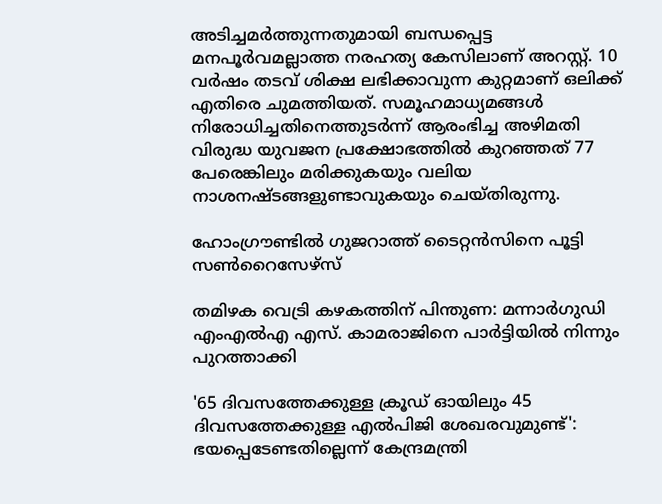അടിച്ചമർത്തുന്നതുമായി ബന്ധപ്പെട്ട മനപൂർവമല്ലാത്ത നരഹത്യ കേസിലാണ് അറസ്റ്റ്. 10 വർഷം തടവ് ശിക്ഷ ലഭിക്കാവുന്ന കുറ്റമാണ് ഒലിക്ക് എതിരെ ചുമത്തിയത്. സമൂഹമാധ്യമങ്ങൾ നിരോധിച്ചതിനെത്തുടർന്ന് ആരംഭിച്ച അഴിമതി വിരുദ്ധ യുവജന പ്രക്ഷോഭത്തിൽ കുറഞ്ഞത് 77 പേരെങ്കിലും മരിക്കുകയും വലിയ നാശനഷ്ടങ്ങളുണ്ടാവുകയും ചെയ്തിരുന്നു.

ഹോംഗ്രൗണ്ടിൽ ഗുജറാത്ത് ടൈറ്റൻസിനെ പൂട്ടി സൺറൈസേഴ്സ്

തമിഴക വെട്രി കഴകത്തിന് പിന്തുണ: മന്നാർഗുഡി എംഎൽഎ എസ്. കാമരാജിനെ പാർട്ടിയിൽ നിന്നും പുറത്താക്കി

'65 ദിവസത്തേക്കുള്ള ക്രൂഡ് ഓയിലും 45 ദിവസത്തേക്കുള്ള എൽപിജി ശേഖരവുമുണ്ട്': ഭയപ്പെടേണ്ടതില്ലെന്ന് കേന്ദ്രമന്ത്രി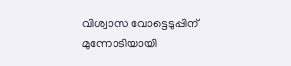വിശ്വാസ വോട്ടെടുപ്പിന് മുന്നോടിയായി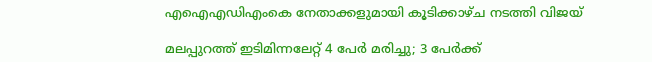എഐഎഡിഎംകെ നേതാക്കളുമായി കൂടിക്കാഴ്ച നടത്തി വിജയ്

മലപ്പുറത്ത് ഇടിമിന്നലേറ്റ് 4 പേർ മരിച്ചു; 3 പേർക്ക്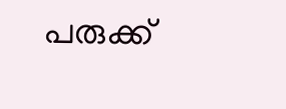പരുക്ക്